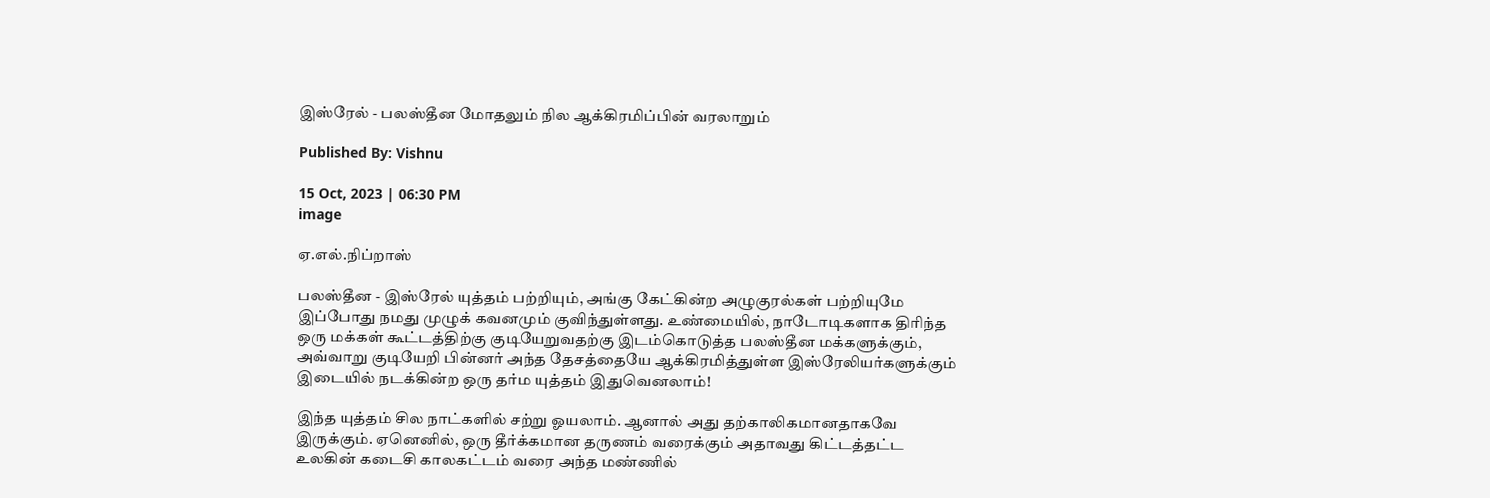இஸ்ரேல் - பலஸ்தீன மோதலும் நில ஆக்கிரமிப்பின் வரலாறும்

Published By: Vishnu

15 Oct, 2023 | 06:30 PM
image

ஏ.எல்.நிப்றாஸ்

பலஸ்தீன - இஸ்ரேல் யுத்தம் பற்றியும், அங்கு கேட்கின்ற அழுகுரல்கள் பற்றியுமே இப்போது நமது முழுக் கவனமும் குவிந்துள்ளது. உண்மையில், நாடோடிகளாக திரிந்த ஒரு மக்கள் கூட்டத்திற்கு குடியேறுவதற்கு இடம்கொடுத்த பலஸ்தீன மக்களுக்கும், அவ்வாறு குடியேறி பின்னர் அந்த தேசத்தையே ஆக்கிரமித்துள்ள இஸ்ரேலியர்களுக்கும் இடையில் நடக்கின்ற ஒரு தர்ம யுத்தம் இதுவெனலாம்!

இந்த யுத்தம் சில நாட்களில் சற்று ஓயலாம். ஆனால் அது தற்காலிகமானதாகவே இருக்கும். ஏனெனில், ஒரு தீர்க்கமான தருணம் வரைக்கும் அதாவது கிட்டத்தட்ட உலகின் கடைசி காலகட்டம் வரை அந்த மண்ணில்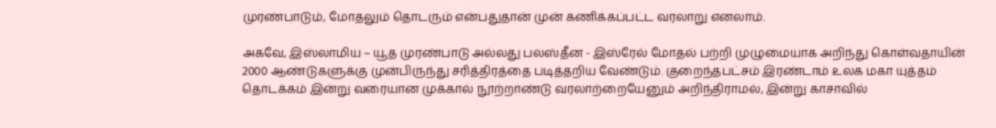முரண்பாடும், மோதலும் தொடரும் என்பதுதான் முன் கணிக்கப்பட்ட வரலாறு எனலாம்.

அகவே, இஸ்லாமிய – யூத முரண்பாடு அல்லது பலஸ்தீன - இஸ்ரேல் மோதல் பற்றி முழுமையாக அறிந்து கொள்வதாயின் 2000 ஆண்டுகளுக்கு முன்பிருந்து சரித்திரத்தை படித்தறிய வேண்டும். குறைந்தபட்சம் இரண்டாம் உலக மகா யுத்தம் தொடக்கம் இன்று வரையான முக்கால் நூற்றாண்டு வரலாற்றையேனும் அறிந்திராமல், இன்று காசாவில்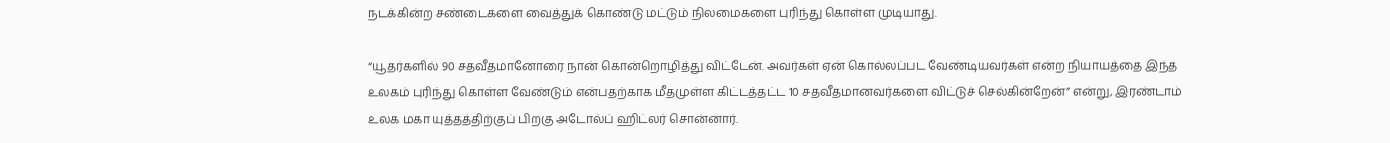நடக்கின்ற சண்டைகளை வைத்துக் கொண்டு மட்டும் நிலமைகளை புரிந்து கொள்ள முடியாது.

“யூதர்களில் 90 சதவீதமானோரை நான் கொன்றொழித்து விட்டேன். அவர்கள் ஏன் கொல்லப்பட வேண்டியவர்கள் என்ற நியாயத்தை இந்த உலகம் புரிந்து கொள்ள வேண்டும் என்பதற்காக மீதமுள்ள கிட்டத்தட்ட 10 சதவீதமானவர்களை விட்டுச் செல்கின்றேன்” என்று, இரண்டாம் உலக மகா யுத்தத்திற்குப் பிறகு அடோல்ப் ஹிட்லர் சொன்னார்.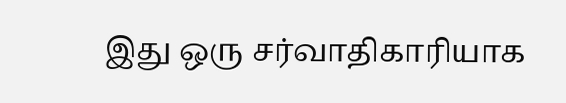இது ஒரு சர்வாதிகாரியாக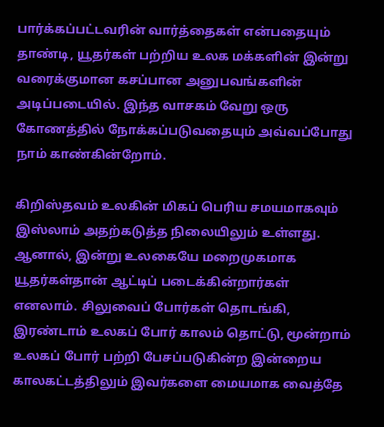பார்க்கப்பட்டவரின் வார்த்தைகள் என்பதையும் தாண்டி, யூதர்கள் பற்றிய உலக மக்களின் இன்று வரைக்குமான கசப்பான அனுபவங்களின் அடிப்படையில். இந்த வாசகம் வேறு ஒரு கோணத்தில் நோக்கப்படுவதையும் அவ்வப்போது நாம் காண்கின்றோம்.

கிறிஸ்தவம் உலகின் மிகப் பெரிய சமயமாகவும் இஸ்லாம் அதற்கடுத்த நிலையிலும் உள்ளது. ஆனால், இன்று உலகையே மறைமுகமாக யூதர்கள்தான் ஆட்டிப் படைக்கின்றார்கள் எனலாம். சிலுவைப் போர்கள் தொடங்கி, இரண்டாம் உலகப் போர் காலம் தொட்டு, மூன்றாம் உலகப் போர் பற்றி பேசப்படுகின்ற இன்றைய காலகட்டத்திலும் இவர்களை மையமாக வைத்தே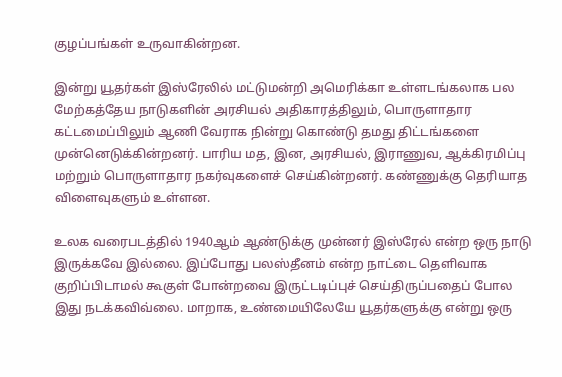குழப்பங்கள் உருவாகின்றன.

இன்று யூதர்கள் இஸ்ரேலில் மட்டுமன்றி அமெரிக்கா உள்ளடங்கலாக பல மேற்கத்தேய நாடுகளின் அரசியல் அதிகாரத்திலும், பொருளாதார கட்டமைப்பிலும் ஆணி வேராக நின்று கொண்டு தமது திட்டங்களை முன்னெடுக்கின்றனர். பாரிய மத, இன, அரசியல், இராணுவ, ஆக்கிரமிப்பு மற்றும் பொருளாதார நகர்வுகளைச் செய்கின்றனர். கண்ணுக்கு தெரியாத விளைவுகளும் உள்ளன.

உலக வரைபடத்தில் 1940ஆம் ஆண்டுக்கு முன்னர் இஸ்ரேல் என்ற ஒரு நாடு இருக்கவே இல்லை. இப்போது பலஸ்தீனம் என்ற நாட்டை தெளிவாக குறிப்பிடாமல் கூகுள் போன்றவை இருட்டடிப்புச் செய்திருப்பதைப் போல இது நடக்கவிவ்லை. மாறாக, உண்மையிலேயே யூதர்களுக்கு என்று ஒரு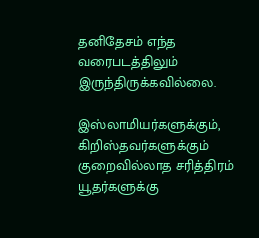தனிதேசம் எந்த வரைபடத்திலும் இருந்திருக்கவில்லை.

இஸ்லாமியர்களுக்கும், கிறிஸ்தவர்களுக்கும் குறைவில்லாத சரித்திரம் யூதர்களுக்கு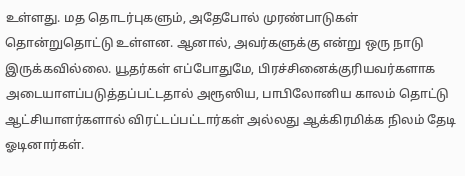உள்ளது. மத தொடர்புகளும், அதேபோல் முரண்பாடுகள் தொன்றுதொட்டு உள்ளன. ஆனால், அவர்களுக்கு என்று ஒரு நாடு இருக்கவில்லை. யூதர்கள் எப்போதுமே, பிரச்சினைக்குரியவர்களாக அடையாளப்படுத்தப்பட்டதால் அரூஸிய, பாபிலோனிய காலம் தொட்டு ஆட்சியாளர்களால் விரட்டப்பட்டார்கள் அல்லது ஆக்கிரமிக்க நிலம் தேடி ஓடினார்கள்.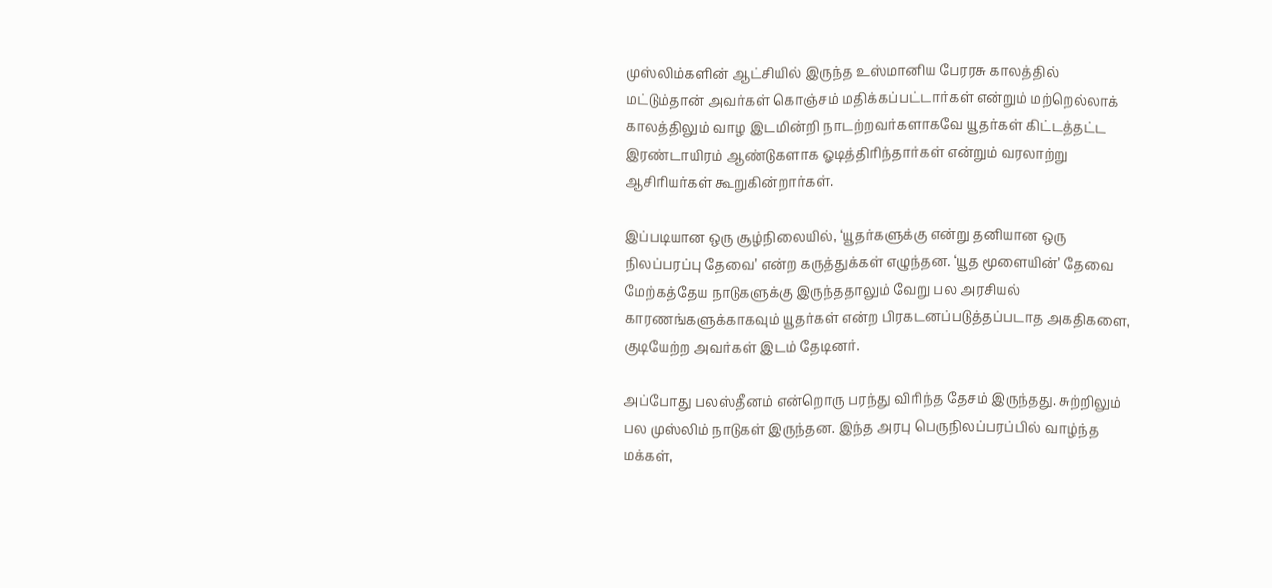முஸ்லிம்களின் ஆட்சியில் இருந்த உஸ்மானிய பேரரசு காலத்தில் மட்டும்தான் அவர்கள் கொஞ்சம் மதிக்கப்பட்டார்கள் என்றும் மற்றெல்லாக் காலத்திலும் வாழ இடமின்றி நாடற்றவர்களாகவே யூதர்கள் கிட்டத்தட்ட இரண்டாயிரம் ஆண்டுகளாக ஓடித்திரிந்தார்கள் என்றும் வரலாற்று ஆசிரியர்கள் கூறுகின்றார்கள்.

இப்படியான ஒரு சூழ்நிலையில், ‘யூதர்களுக்கு என்று தனியான ஒரு நிலப்பரப்பு தேவை’ என்ற கருத்துக்கள் எழுந்தன. ‘யூத மூளையின்’ தேவை மேற்கத்தேய நாடுகளுக்கு இருந்ததாலும் வேறு பல அரசியல் காரணங்களுக்காகவும் யூதர்கள் என்ற பிரகடனப்படுத்தப்படாத அகதிகளை, குடியேற்ற அவர்கள் இடம் தேடினர்.

அப்போது பலஸ்தீனம் என்றொரு பரந்து விரிந்த தேசம் இருந்தது. சுற்றிலும் பல முஸ்லிம் நாடுகள் இருந்தன. இந்த அரபு பெருநிலப்பரப்பில் வாழ்ந்த மக்கள்,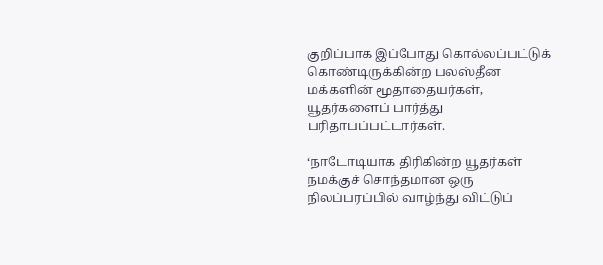குறிப்பாக இப்போது கொல்லப்பட்டுக் கொண்டிருக்கின்ற பலஸ்தீன மக்களின் மூதாதையர்கள், யூதர்களைப் பார்த்து பரிதாபப்பட்டார்கள்.

‘நாடோடியாக திரிகின்ற யூதர்கள் நமக்குச் சொந்தமான ஒரு நிலப்பரப்பில் வாழ்ந்து விட்டுப்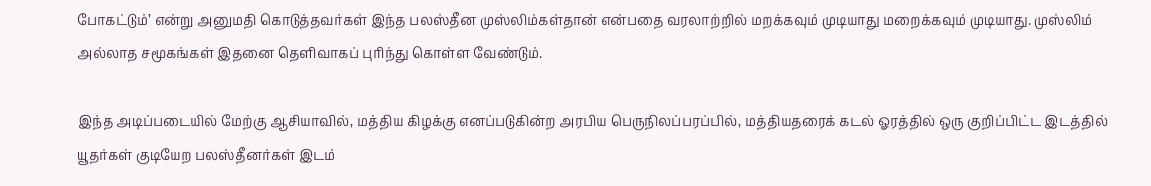போகட்டும்’ என்று அனுமதி கொடுத்தவர்கள் இந்த பலஸ்தீன முஸ்லிம்கள்தான் என்பதை வரலாற்றில் மறக்கவும் முடியாது மறைக்கவும் முடியாது. முஸ்லிம் அல்லாத சமூகங்கள் இதனை தெளிவாகப் புரிந்து கொள்ள வேண்டும்.

இந்த அடிப்படையில் மேற்கு ஆசியாவில், மத்திய கிழக்கு எனப்படுகின்ற அரபிய பெருநிலப்பரப்பில், மத்தியதரைக் கடல் ஓரத்தில் ஒரு குறிப்பிட்ட இடத்தில் யூதர்கள் குடியேற பலஸ்தீனர்கள் இடம்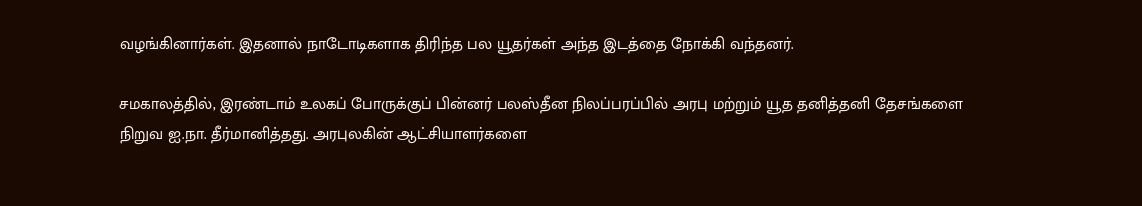வழங்கினார்கள். இதனால் நாடோடிகளாக திரிந்த பல யூதர்கள் அந்த இடத்தை நோக்கி வந்தனர்.

சமகாலத்தில், இரண்டாம் உலகப் போருக்குப் பின்னர் பலஸ்தீன நிலப்பரப்பில் அரபு மற்றும் யூத தனித்தனி தேசங்களை நிறுவ ஐ.நா. தீர்மானித்தது. அரபுலகின் ஆட்சியாளர்களை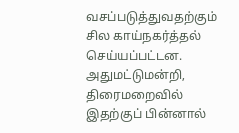வசப்படுத்துவதற்கும் சில காய்நகர்த்தல் செய்யப்பட்டன. அதுமட்டுமன்றி, திரைமறைவில் இதற்குப் பின்னால்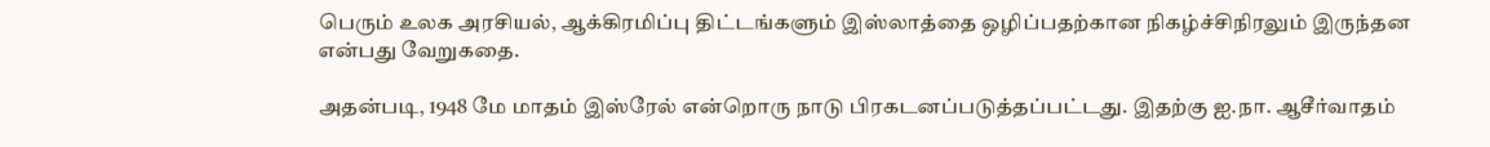பெரும் உலக அரசியல், ஆக்கிரமிப்பு திட்டங்களும் இஸ்லாத்தை ஒழிப்பதற்கான நிகழ்ச்சிநிரலும் இருந்தன என்பது வேறுகதை.

அதன்படி, 1948 மே மாதம் இஸ்ரேல் என்றொரு நாடு பிரகடனப்படுத்தப்பட்டது. இதற்கு ஐ.நா. ஆசீர்வாதம்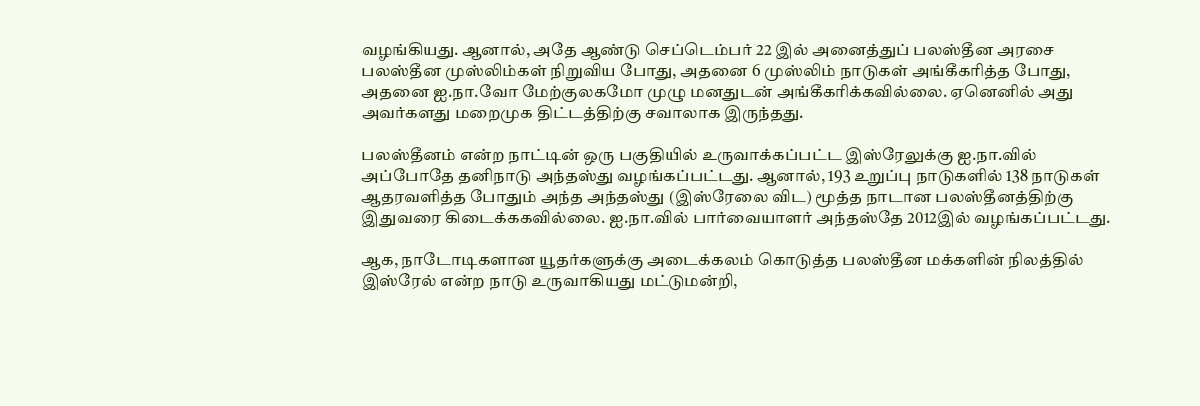வழங்கியது. ஆனால், அதே ஆண்டு செப்டெம்பர் 22 இல் அனைத்துப் பலஸ்தீன அரசை பலஸ்தீன முஸ்லிம்கள் நிறுவிய போது, அதனை 6 முஸ்லிம் நாடுகள் அங்கீகரித்த போது, அதனை ஐ.நா.வோ மேற்குலகமோ முழு மனதுடன் அங்கீகரிக்கவில்லை. ஏனெனில் அது அவர்களது மறைமுக திட்டத்திற்கு சவாலாக இருந்தது.

பலஸ்தீனம் என்ற நாட்டின் ஒரு பகுதியில் உருவாக்கப்பட்ட இஸ்ரேலுக்கு ஐ.நா.வில் அப்போதே தனிநாடு அந்தஸ்து வழங்கப்பட்டது. ஆனால், 193 உறுப்பு நாடுகளில் 138 நாடுகள் ஆதரவளித்த போதும் அந்த அந்தஸ்து (இஸ்ரேலை விட) மூத்த நாடான பலஸ்தீனத்திற்கு இதுவரை கிடைக்ககவில்லை. ஐ.நா.வில் பார்வையாளர் அந்தஸ்தே 2012இல் வழங்கப்பட்டது.

ஆக, நாடோடிகளான யூதர்களுக்கு அடைக்கலம் கொடுத்த பலஸ்தீன மக்களின் நிலத்தில் இஸ்ரேல் என்ற நாடு உருவாகியது மட்டுமன்றி,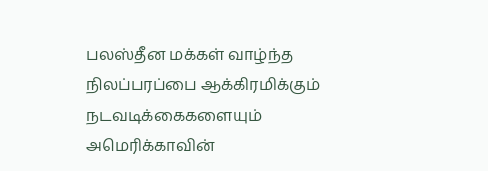பலஸ்தீன மக்கள் வாழ்ந்த நிலப்பரப்பை ஆக்கிரமிக்கும் நடவடிக்கைகளையும் அமெரிக்காவின்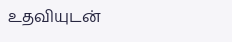உதவியுடன்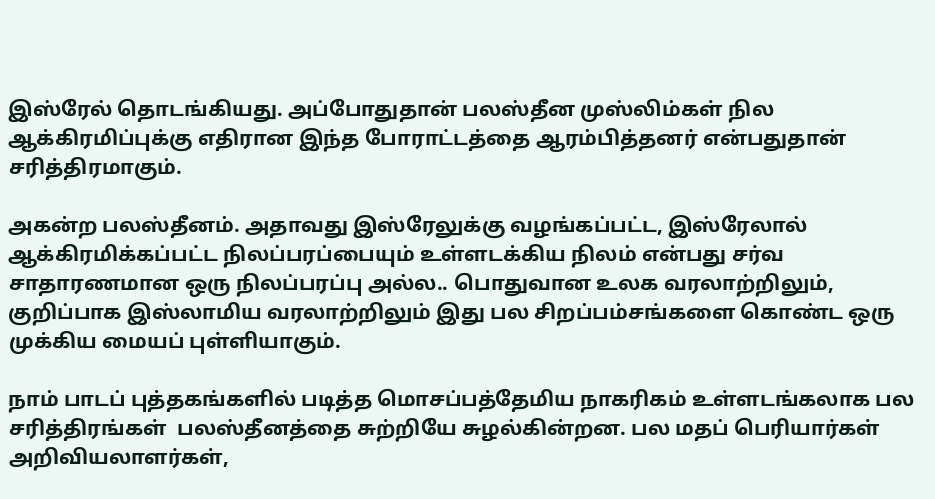இஸ்ரேல் தொடங்கியது. அப்போதுதான் பலஸ்தீன முஸ்லிம்கள் நில ஆக்கிரமிப்புக்கு எதிரான இந்த போராட்டத்தை ஆரம்பித்தனர் என்பதுதான் சரித்திரமாகும்.

அகன்ற பலஸ்தீனம். அதாவது இஸ்ரேலுக்கு வழங்கப்பட்ட, இஸ்ரேலால் ஆக்கிரமிக்கப்பட்ட நிலப்பரப்பையும் உள்ளடக்கிய நிலம் என்பது சர்வ சாதாரணமான ஒரு நிலப்பரப்பு அல்ல.. பொதுவான உலக வரலாற்றிலும், குறிப்பாக இஸ்லாமிய வரலாற்றிலும் இது பல சிறப்பம்சங்களை கொண்ட ஒரு முக்கிய மையப் புள்ளியாகும்.

நாம் பாடப் புத்தகங்களில் படித்த மொசப்பத்தேமிய நாகரிகம் உள்ளடங்கலாக பல சரித்திரங்கள்  பலஸ்தீனத்தை சுற்றியே சுழல்கின்றன. பல மதப் பெரியார்கள் அறிவியலாளர்கள்,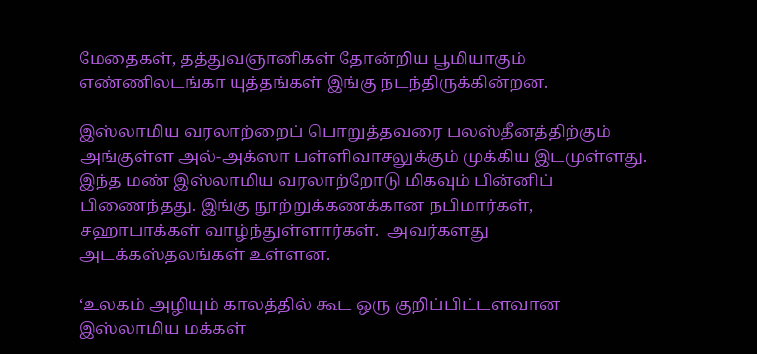மேதைகள், தத்துவஞானிகள் தோன்றிய பூமியாகும் எண்ணிலடங்கா யுத்தங்கள் இங்கு நடந்திருக்கின்றன.

இஸ்லாமிய வரலாற்றைப் பொறுத்தவரை பலஸ்தீனத்திற்கும் அங்குள்ள அல்-அக்ஸா பள்ளிவாசலுக்கும் முக்கிய இடமுள்ளது. இந்த மண் இஸ்லாமிய வரலாற்றோடு மிகவும் பின்னிப் பிணைந்தது. இங்கு நூற்றுக்கணக்கான நபிமார்கள், சஹாபாக்கள் வாழ்ந்துள்ளார்கள்.  அவர்களது அடக்கஸ்தலங்கள் உள்ளன.

‘உலகம் அழியும் காலத்தில் கூட ஒரு குறிப்பிட்டளவான இஸ்லாமிய மக்கள்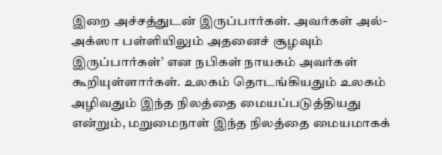இறை அச்சத்துடன் இருப்பார்கள். அவர்கள் அல்-அக்ஸா பள்ளியிலும் அதனைச் சூழவும் இருப்பார்கள்’ என நபிகள் நாயகம் அவர்கள் கூறியுள்ளார்கள். உலகம் தொடங்கியதும் உலகம் அழிவதும் இந்த நிலத்தை மையப்படுத்தியது என்றும், மறுமைநாள் இந்த நிலத்தை மையமாகக்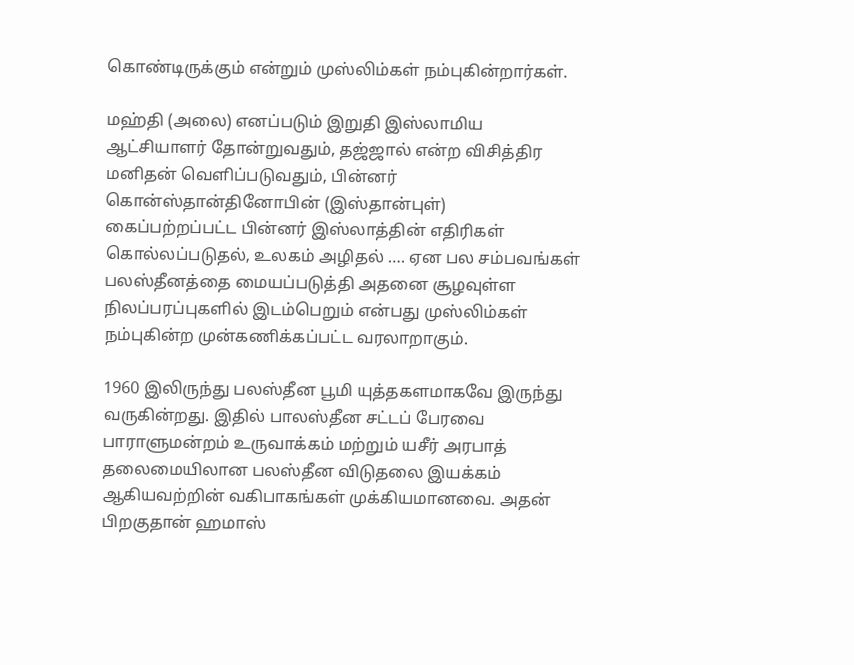கொண்டிருக்கும் என்றும் முஸ்லிம்கள் நம்புகின்றார்கள்.

மஹ்தி (அலை) எனப்படும் இறுதி இஸ்லாமிய ஆட்சியாளர் தோன்றுவதும், தஜ்ஜால் என்ற விசித்திர மனிதன் வெளிப்படுவதும், பின்னர் கொன்ஸ்தான்தினோபின் (இஸ்தான்புள்) கைப்பற்றப்பட்ட பின்னர் இஸ்லாத்தின் எதிரிகள் கொல்லப்படுதல், உலகம் அழிதல் …. ஏன பல சம்பவங்கள் பலஸ்தீனத்தை மையப்படுத்தி அதனை சூழவுள்ள நிலப்பரப்புகளில் இடம்பெறும் என்பது முஸ்லிம்கள் நம்புகின்ற முன்கணிக்கப்பட்ட வரலாறாகும்.

1960 இலிருந்து பலஸ்தீன பூமி யுத்தகளமாகவே இருந்து வருகின்றது. இதில் பாலஸ்தீன சட்டப் பேரவை பாராளுமன்றம் உருவாக்கம் மற்றும் யசீர் அரபாத் தலைமையிலான பலஸ்தீன விடுதலை இயக்கம் ஆகியவற்றின் வகிபாகங்கள் முக்கியமானவை. அதன் பிறகுதான் ஹமாஸ்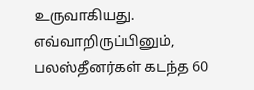உருவாகியது.  எவ்வாறிருப்பினும், பலஸ்தீனர்கள் கடந்த 60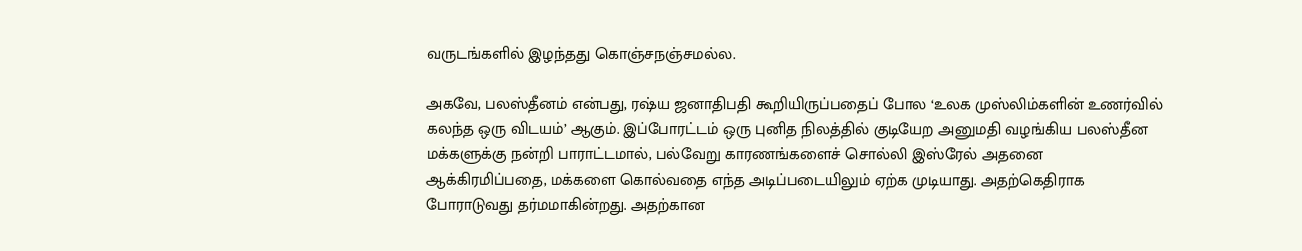வருடங்களில் இழந்தது கொஞ்சநஞ்சமல்ல.

அகவே, பலஸ்தீனம் என்பது, ரஷ்ய ஜனாதிபதி கூறியிருப்பதைப் போல ‘உலக முஸ்லிம்களின் உணர்வில் கலந்த ஒரு விடயம்’ ஆகும். இப்போரட்டம் ஒரு புனித நிலத்தில் குடியேற அனுமதி வழங்கிய பலஸ்தீன மக்களுக்கு நன்றி பாராட்டமால், பல்வேறு காரணங்களைச் சொல்லி இஸ்ரேல் அதனை ஆக்கிரமிப்பதை, மக்களை கொல்வதை எந்த அடிப்படையிலும் ஏற்க முடியாது. அதற்கெதிராக போராடுவது தர்மமாகின்றது. அதற்கான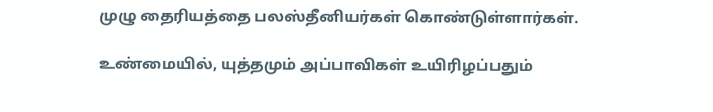முழு தைரியத்தை பலஸ்தீனியர்கள் கொண்டுள்ளார்கள்.

உண்மையில், யுத்தமும் அப்பாவிகள் உயிரிழப்பதும்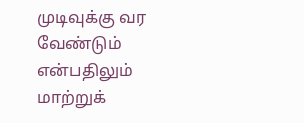முடிவுக்கு வர வேண்டும் என்பதிலும் மாற்றுக்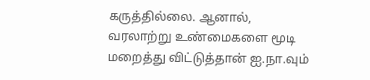கருத்தில்லை. ஆனால், வரலாற்று உண்மைகளை மூடி மறைத்து விட்டுத்தான் ஐ.நா.வும்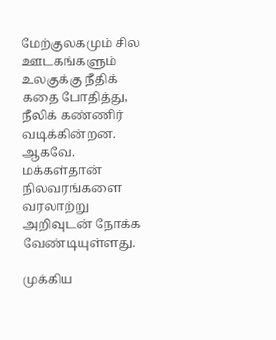மேற்குலகமும் சில ஊடகங்களும் உலகுக்கு நீதிக் கதை போதித்து, நீலிக் கண்ணிர் வடிக்கின்றன. ஆகவே. மக்கள்தான் நிலவரங்களை வரலாற்று அறிவுடன் நோக்க வேண்டியுள்ளது.

முக்கிய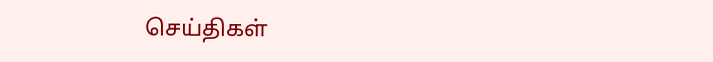செய்திகள்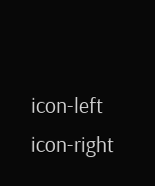icon-left
icon-right